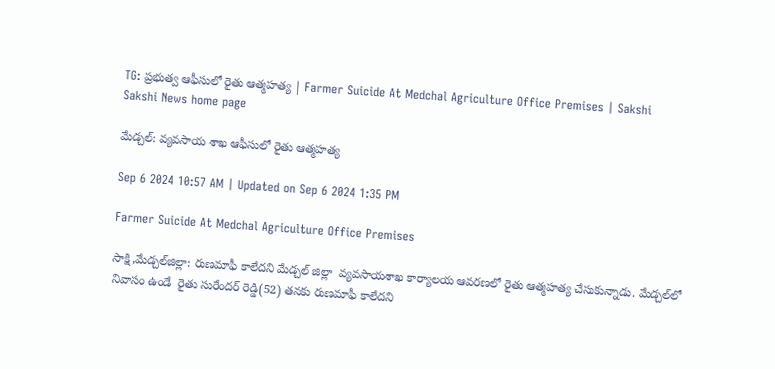TG: ప్రభుత్వ ఆఫీసులో రైతు ఆత్మహత్య | Farmer Suicide At Medchal Agriculture Office Premises | Sakshi
Sakshi News home page

మేడ్చల్‌: వ్యవసాయ శాఖ ఆఫీసులో రైతు ఆత్మహత్య

Sep 6 2024 10:57 AM | Updated on Sep 6 2024 1:35 PM

Farmer Suicide At Medchal Agriculture Office Premises

సాక్షి,మేడ్చల్‌జిల్లా: రుణమాఫీ కాలేదని మేడ్చల్‌ జిల్లా  వ్యవసాయశాఖ కార్యాలయ ఆవరణలో రైతు ఆత్మహత్య చేసుకున్నాడు. మేడ్చల్‌లో నివాసం ఉండే  రైతు సురేందర్ రెడ్డి(52) తనకు రుణమాఫీ కాలేదని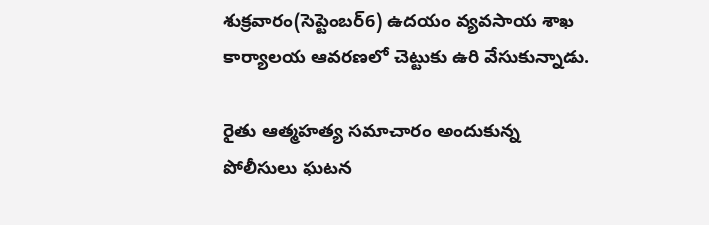శుక్రవారం(సెప్టెంబర్‌6) ఉదయం వ్యవసాయ శాఖ కార్యాలయ ఆవరణలో చెట్టుకు ఉరి వేసుకున్నాడు.

రైతు ఆత్మహత్య సమాచారం అందుకున్న పోలీసులు ఘటన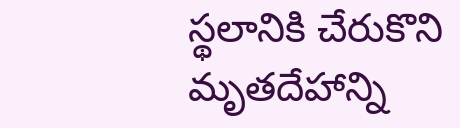స్థలానికి చేరుకొని మృతదేహాన్ని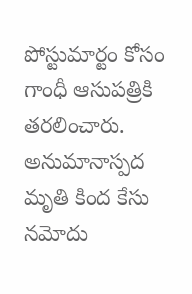పోస్టుమార్టం కోసం గాంధీ ఆసుపత్రికి తరలించారు. అనుమానాస్పద మృతి కింద కేసు నమోదు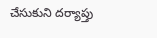చేసుకుని దర్యాప్తు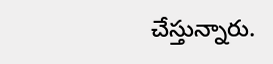చేస్తున్నారు.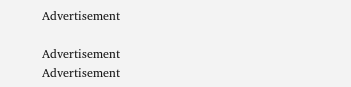Advertisement

Advertisement
Advertisement